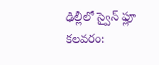ఢిల్లీలో స్వైన్ ఫ్లూ కలవరం: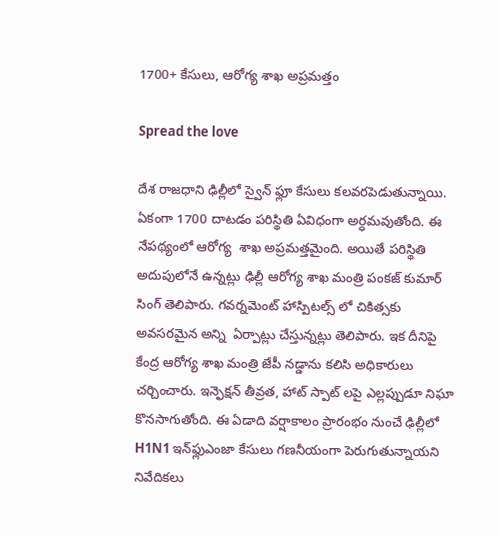1700+ కేసులు, ఆరోగ్య శాఖ అప్రమత్తం

Spread the love

దేశ రాజధాని ఢిల్లీలో స్వైన్ ఫ్లూ కేసులు కలవరపెడుతున్నాయి. ఏకంగా 1700 దాటడం పరిస్థితి ఏవిధంగా అర్ధమవుతోంది. ఈ నేపథ్యంలో ఆరోగ్య  శాఖ అప్రమత్తమైంది. అయితే పరిస్థితి అదుపులోనే ఉన్నట్లు ఢిల్లీ ఆరోగ్య శాఖ మంత్రి పంకజ్ కుమార్ సింగ్ తెలిపారు. గవర్నమెంట్ హాస్పిటల్స్ లో చికిత్సకు అవసరమైన అన్ని  ఏర్పాట్లు చేస్తున్నట్లు తెలిపారు. ఇక దీనిపై కేంద్ర ఆరోగ్య శాఖ మంత్రి జేపీ నడ్డాను కలిసి అధికారులు చర్చించారు. ఇన్ఫెక్షన్ తీవ్రత, హాట్ స్పాట్ లపై ఎల్లప్పుడూ నిఘా కొనసాగుతోంది. ఈ ఏడాది వర్షాకాలం ప్రారంభం నుంచే ఢిల్లీలో H1N1 ఇన్‌ఫ్లుఎంజా కేసులు గణనీయంగా పెరుగుతున్నాయని నివేదికలు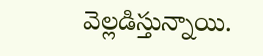వెల్లడిస్తున్నాయి.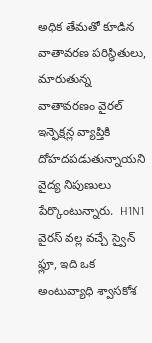అధిక తేమతో కూడిన వాతావరణ పరిస్థితులు, మారుతున్న వాతావరణం వైరల్ ఇన్ఫెక్షన్ల వ్యాప్తికి దోహదపడుతున్నాయని వైద్య నిపుణులు పేర్కొంటున్నారు.  H1N1 వైరస్ వల్ల వచ్చే స్వైన్ ఫ్లూ, ఇది ఒక అంటువ్యాధి శ్వాసకోశ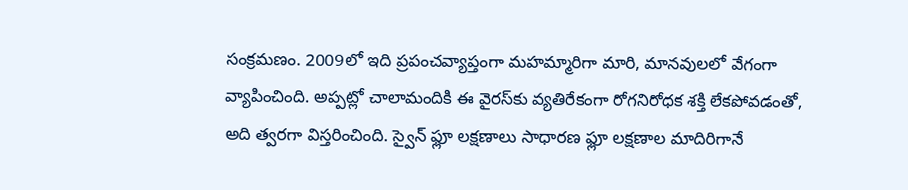సంక్రమణం. 2009లో ఇది ప్రపంచవ్యాప్తంగా మహమ్మారిగా మారి, మానవులలో వేగంగా వ్యాపించింది. అప్పట్లో చాలామందికి ఈ వైరస్‌కు వ్యతిరేకంగా రోగనిరోధక శక్తి లేకపోవడంతో, అది త్వరగా విస్తరించింది. స్వైన్ ఫ్లూ లక్షణాలు సాధారణ ఫ్లూ లక్షణాల మాదిరిగానే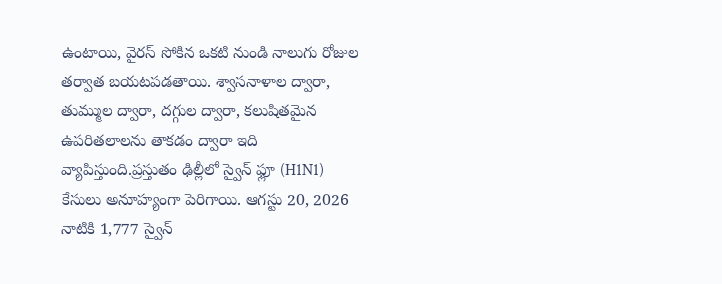ఉంటాయి, వైరస్ సోకిన ఒకటి నుండి నాలుగు రోజుల తర్వాత బయటపడతాయి. శ్వాసనాళాల ద్వారా, తుమ్ముల ద్వారా, దగ్గుల ద్వారా, కలుషితమైన ఉపరితలాలను తాకడం ద్వారా ఇది వ్యాపిస్తుంది.ప్రస్తుతం ఢిల్లీలో స్వైన్ ఫ్లూ (H1N1) కేసులు అనూహ్యంగా పెరిగాయి. ఆగస్టు 20, 2026 నాటికి 1,777 స్వైన్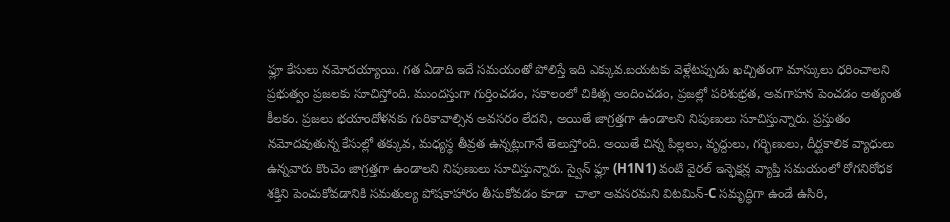ఫ్లూ కేసులు నమోదయ్యాయి. గత ఏడాది ఇదే సమయంతో పోలిస్తే ఇది ఎక్కువ.బయటకు వెళ్లేటప్పుడు ఖచ్చితంగా మాస్కులు ధరించాలని ప్రభుత్వం ప్రజలకు సూచిస్తోంది. ముందస్తుగా గుర్తించడం, సకాలంలో చికిత్స అందించడం, ప్రజల్లో పరిశుభ్రత, అవగాహన పెంచడం అత్యంత కీలకం. ప్రజలు భయాందోళనకు గురికావాల్సిన అవసరం లేదని, అయితే జాగ్రత్తగా ఉండాలని నిపుణులు సూచిస్తున్నారు. ప్రస్తుతం నమోదవుతున్న కేసుల్లో తక్కువ, మధ్యస్థ తీవ్రత ఉన్నట్లుగానే తెలుస్తోంది. అయితే చిన్న పిల్లలు, వృద్దులు, గర్భిణులు, దీర్ఘకాలిక వ్యాధులు ఉన్నవారు కొంచెం జాగ్రత్తగా ఉండాలని నిపుణులు సూచిస్తున్నారు. స్వైన్ ఫ్లూ (H1N1) వంటి వైరల్ ఇన్ఫెక్షన్ల వ్యాప్తి సమయంలో రోగనిరోధక శక్తిని పెంచుకోవడానికి సమతుల్య పోషకాహారం తీసుకోవడం కూడా  చాలా అవసరమని విటమిన్-C సమృద్ధిగా ఉండే ఉసిరి,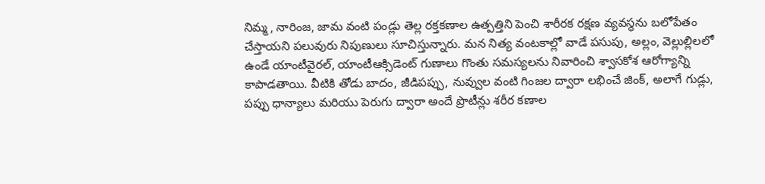నిమ్మ, నారింజ, జామ వంటి పండ్లు తెల్ల రక్తకణాల ఉత్పత్తిని పెంచి శారీరక రక్షణ వ్యవస్థను బలోపేతం చేస్తాయని పలువురు నిపుణులు సూచిస్తున్నారు. మన నిత్య వంటకాల్లో వాడే పసుపు, అల్లం, వెల్లుల్లిలలో ఉండే యాంటీవైరల్, యాంటీఆక్సిడెంట్ గుణాలు గొంతు సమస్యలను నివారించి శ్వాసకోశ ఆరోగ్యాన్ని కాపాడతాయి. వీటికి తోడు బాదం, జీడిపప్పు, నువ్వుల వంటి గింజల ద్వారా లభించే జింక్, అలాగే గుడ్లు, పప్పు ధాన్యాలు మరియు పెరుగు ద్వారా అందే ప్రొటీన్లు శరీర కణాల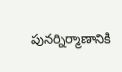పునర్నిర్మాణానికి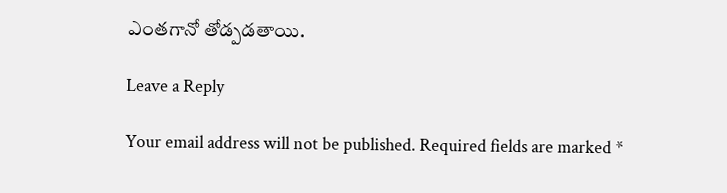ఎంతగానో తోడ్పడతాయి.

Leave a Reply

Your email address will not be published. Required fields are marked *